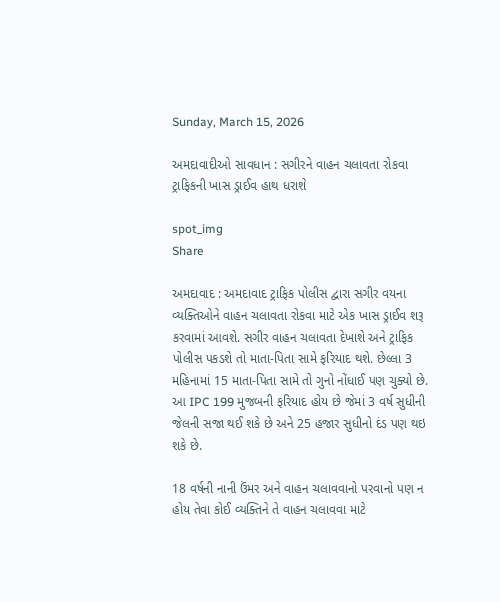Sunday, March 15, 2026

અમદાવાદીઓ સાવધાન : સગીરને વાહન ચલાવતા રોકવા ટ્રાફિકની ખાસ ડ્રાઈવ હાથ ધરાશે

spot_img
Share

અમદાવાદ : અમદાવાદ ટ્રાફિક પોલીસ દ્વારા સગીર વયના વ્યક્તિઓને વાહન ચલાવતા રોકવા માટે એક ખાસ ડ્રાઈવ શરૂ કરવામાં આવશે. સગીર વાહન ચલાવતા દેખાશે અને ટ્રાફિક પોલીસ પકડશે તો માતા-પિતા સામે ફરિયાદ થશે. છેલ્લા 3 મહિનામાં 15 માતા-પિતા સામે તો ગુનો નોંધાઈ પણ ચુક્યો છે. આ IPC 199 મુજબની ફરિયાદ હોય છે જેમાં 3 વર્ષ સુધીની જેલની સજા થઈ શકે છે અને 25 હજાર સુધીનો દંડ પણ થઇ શકે છે.

18 વર્ષની નાની ઉંમર અને વાહન ચલાવવાનો પરવાનો પણ ન હોય તેવા કોઈ વ્યક્તિને તે વાહન ચલાવવા માટે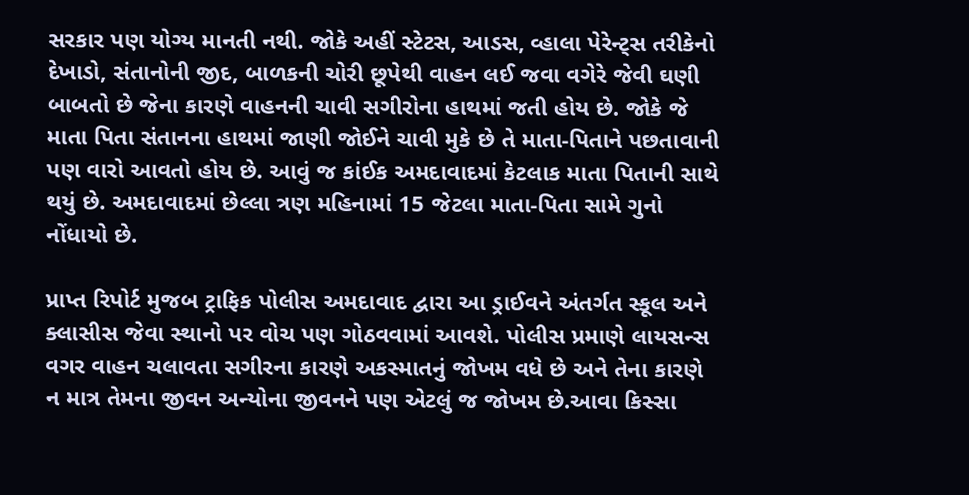સરકાર પણ યોગ્ય માનતી નથી. જોકે અહીં સ્ટેટસ, આડસ, વ્હાલા પેરેન્ટ્સ તરીકેનો દેખાડો, સંતાનોની જીદ, બાળકની ચોરી છૂપેથી વાહન લઈ જવા વગેરે જેવી ઘણી બાબતો છે જેના કારણે વાહનની ચાવી સગીરોના હાથમાં જતી હોય છે. જોકે જે માતા પિતા સંતાનના હાથમાં જાણી જોઈને ચાવી મુકે છે તે માતા-પિતાને પછતાવાની પણ વારો આવતો હોય છે. આવું જ કાંઈક અમદાવાદમાં કેટલાક માતા પિતાની સાથે થયું છે. અમદાવાદમાં છેલ્લા ત્રણ મહિનામાં 15 જેટલા માતા-પિતા સામે ગુનો નોંધાયો છે.

પ્રાપ્ત રિપોર્ટ મુજબ ટ્રાફિક પોલીસ અમદાવાદ દ્વારા આ ડ્રાઈવને અંતર્ગત સ્કૂલ અને ક્લાસીસ જેવા સ્થાનો પર વોચ પણ ગોઠવવામાં આવશે. પોલીસ પ્રમાણે લાયસન્સ વગર વાહન ચલાવતા સગીરના કારણે અકસ્માતનું જોખમ વધે છે અને તેના કારણે ન માત્ર તેમના જીવન અન્યોના જીવનને પણ એટલું જ જોખમ છે.આવા કિસ્સા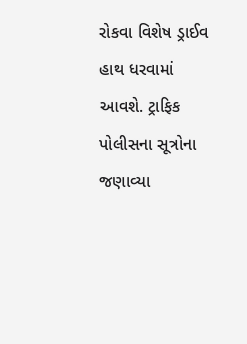રોકવા વિશેષ ડ્રાઈવ હાથ ધરવામાં આવશે. ટ્રાફિક પોલીસના સૂત્રોના જણાવ્યા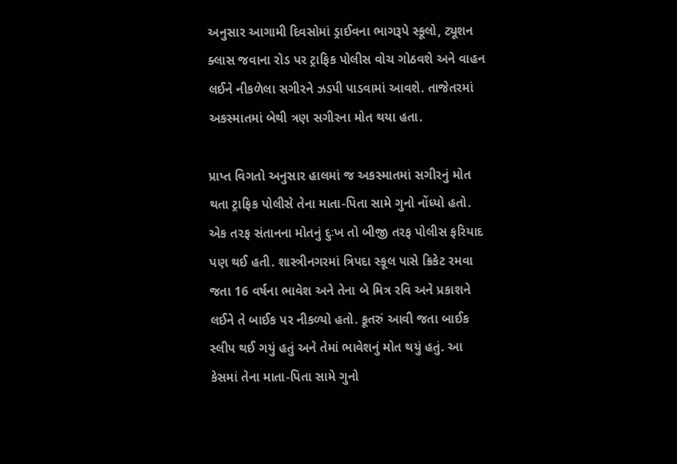અનુસાર આગામી દિવસોમાં ડ્રાઈવના ભાગરૂપે સ્કૂલો, ટ્યૂશન ક્લાસ જવાના રોડ પર ટ્રાફિક પોલીસ વોચ ગોઠવશે અને વાહન લઈને નીકળેલા સગીરને ઝડપી પાડવામાં આવશે. તાજેતરમાં અકસ્માતમાં બેથી ત્રણ સગીરના મોત થયા હતા.

પ્રાપ્ત વિગતો અનુસાર હાલમાં જ અકસ્માતમાં સગીરનું મોત થતા ટ્રાફિક પોલીસે તેના માતા-પિતા સામે ગુનો નોંધ્યો હતો. એક તરફ સંતાનના મોતનું દુઃખ તો બીજી તરફ પોલીસ ફરિયાદ પણ થઈ હતી. શાસ્ત્રીનગરમાં ત્રિપદા સ્કૂલ પાસે ક્રિકેટ રમવા જતા 16 વર્ષના ભાવેશ અને તેના બે મિત્ર રવિ અને પ્રકાશને લઈને તે બાઈક પર નીકળ્યો હતો. કૂતરું આવી જતા બાઈક સ્લીપ થઈ ગયું હતું અને તેમાં ભાવેશનું મોત થયું હતું. આ કેસમાં તેના માતા-પિતા સામે ગુનો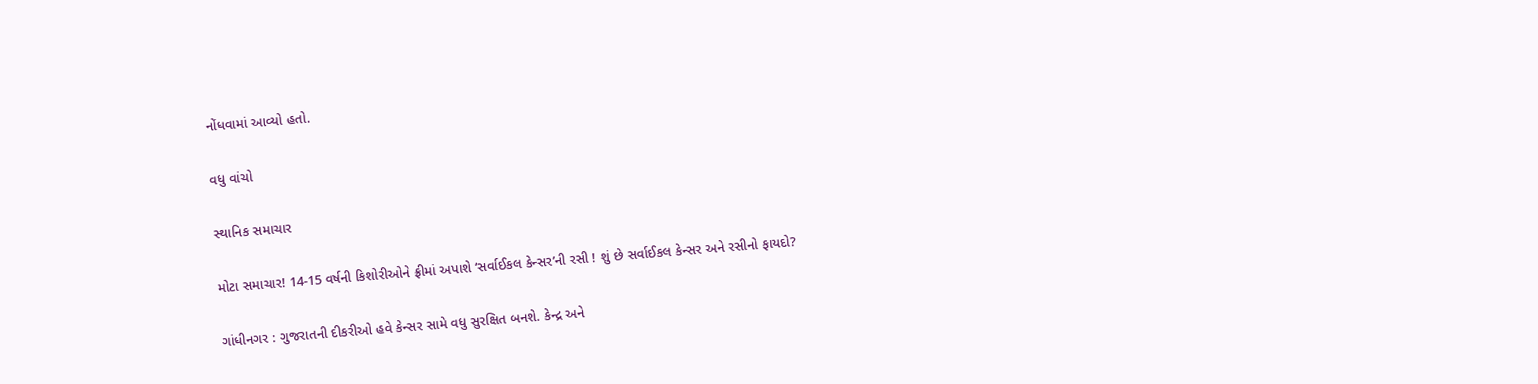નોંધવામાં આવ્યો હતો.

વધુ વાંચો

સ્થાનિક સમાચાર

મોટા સમાચાર! 14-15 વર્ષની કિશોરીઓને ફ્રીમાં અપાશે ‘સર્વાઈકલ કેન્સર’ની રસી ! શું છે સર્વાઈકલ કેન્સર અને રસીનો ફાયદો?

ગાંધીનગર : ગુજરાતની દીકરીઓ હવે કેન્સર સામે વધુ સુરક્ષિત બનશે. કેન્દ્ર અને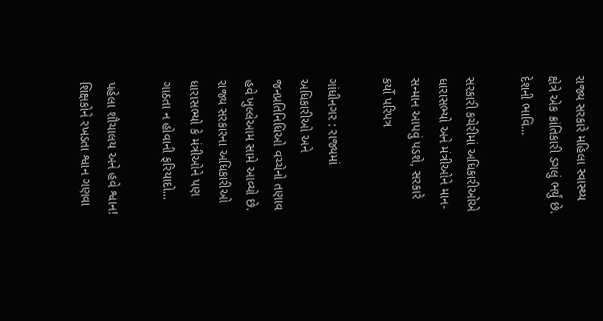રાજ્ય સરકારે મહિલા સ્વાસ્થ્ય ક્ષેત્રે એક ક્રાંતિકારી ડગલું ભર્યું છે. દેશની ભાવિ...

સરકારી કચેરીમાં અધિકારીઓએ ધારાસભ્યો અને મંત્રીઓને માન-સન્માન આપવું પડશે, સરકારે કર્યો પરિપત્ર

ગાંધીનગર : રાજ્યમાં અધિકારીઓ અને જનપ્રતિનિધિઓ વચ્ચેનો તણાવ હવે ખુલ્લેઆમ સામે આવ્યો છે. રાજ્ય સરકારના અધિકારીઓ ધારાસભ્યો કે મંત્રીઓને પણ ગાઠતા ન હોવાની ફરિયાદો...

પહેલા શૌચાલય અને હવે શ્વાન! શિક્ષકોને રખડતા શ્વાન ગણવા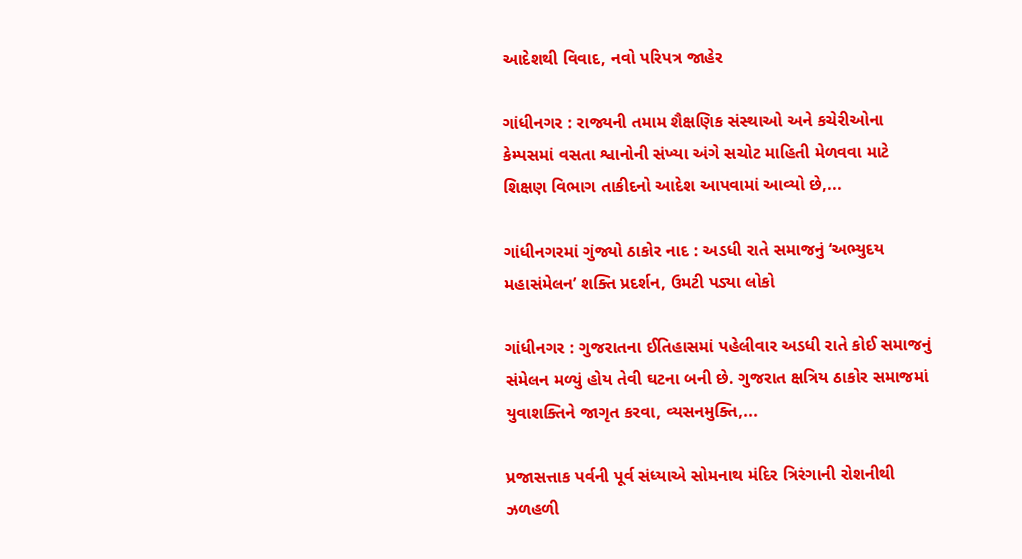આદેશથી વિવાદ, નવો પરિપત્ર જાહેર

ગાંધીનગર : રાજ્યની તમામ શૈક્ષણિક સંસ્થાઓ અને કચેરીઓના કેમ્પસમાં વસતા શ્વાનોની સંખ્યા અંગે સચોટ માહિતી મેળવવા માટે શિક્ષણ વિભાગ તાકીદનો આદેશ આપવામાં આવ્યો છે,...

ગાંધીનગરમાં ગુંજ્યો ઠાકોર નાદ : અડધી રાતે સમાજનું ‘અભ્યુદય મહાસંમેલન’ શક્તિ પ્રદર્શન, ઉમટી પડ્યા લોકો

ગાંધીનગર : ગુજરાતના ઈતિહાસમાં પહેલીવાર અડધી રાતે કોઈ સમાજનું સંમેલન મળ્યું હોય તેવી ઘટના બની છે. ગુજરાત ક્ષત્રિય ઠાકોર સમાજમાં યુવાશક્તિને જાગૃત કરવા, વ્યસનમુક્તિ,...

પ્રજાસત્તાક પર્વની પૂર્વ સંધ્યાએ સોમનાથ મંદિર ત્રિરંગાની રોશનીથી ઝળહળી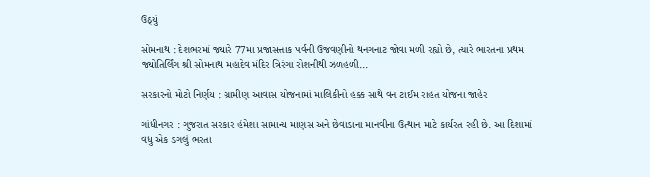ઉઠ્યું

સોમનાથ : દેશભરમાં જ્યારે 77મા પ્રજાસત્તાક પર્વની ઉજવણીનો થનગનાટ જોવા મળી રહ્યો છે, ત્યારે ભારતના પ્રથમ જ્યોતિર્લિંગ શ્રી સોમનાથ મહાદેવ મંદિર ત્રિરંગા રોશનીથી ઝળહળી...

સરકારનો મોટો નિર્ણય : ગ્રામીણ આવાસ યોજનામાં માલિકીનો હક્ક સાથે વન ટાઈમ રાહત યોજના જાહેર

ગાંધીનગર : ગુજરાત સરકાર હંમેશા સામાન્ય માણસ અને છેવાડાના માનવીના ઉત્થાન માટે કાર્યરત રહી છે. આ દિશામાં વધુ એક ડગલું ભરતા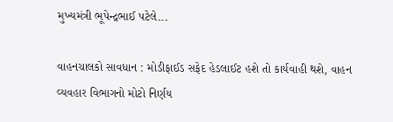મુખ્યમંત્રી ભૂપેન્દ્રભાઈ પટેલે...

વાહનચાલકો સાવધાન : મોડીફાઈડ સફેદ હેડલાઈટ હશે તો કાર્યવાહી થશે, વાહન વ્યવહાર વિભાગનો મોટો નિર્ણય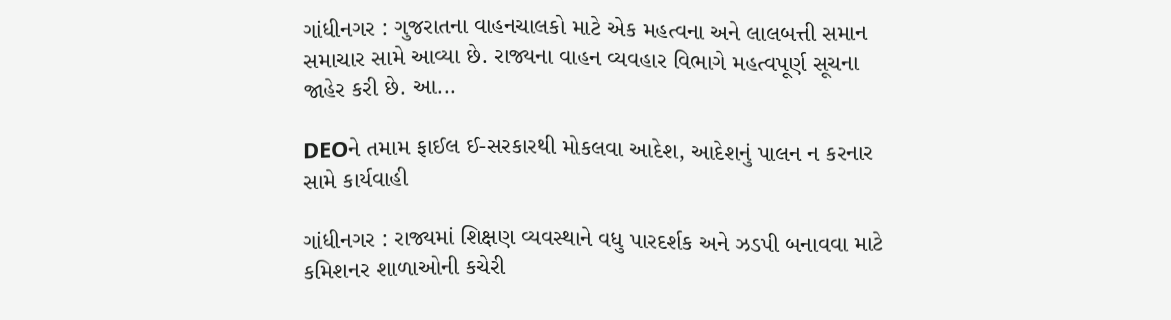ગાંધીનગર : ગુજરાતના વાહનચાલકો માટે એક મહત્વના અને લાલબત્તી સમાન સમાચાર સામે આવ્યા છે. રાજ્યના વાહન વ્યવહાર વિભાગે મહત્વપૂર્ણ સૂચના જાહેર કરી છે. આ...

DEOને તમામ ફાઈલ ઈ-સરકારથી મોકલવા આદેશ, આદેશનું પાલન ન કરનાર સામે કાર્યવાહી

ગાંધીનગર : રાજ્યમાં શિક્ષણ વ્યવસ્થાને વધુ પારદર્શક અને ઝડપી બનાવવા માટે કમિશનર શાળાઓની કચેરી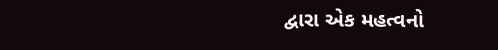દ્વારા એક મહત્વનો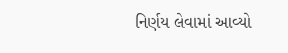નિર્ણય લેવામાં આવ્યો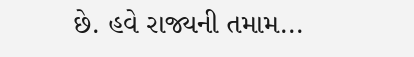છે. હવે રાજ્યની તમામ...